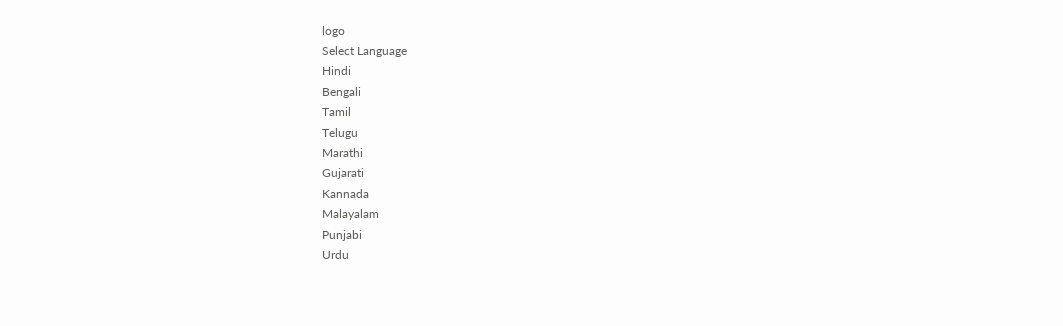logo
Select Language
Hindi
Bengali
Tamil
Telugu
Marathi
Gujarati
Kannada
Malayalam
Punjabi
Urdu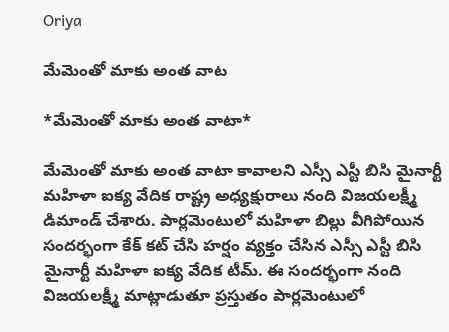Oriya

మేమెంతో మాకు అంత వాట

*మేమెంతో మాకు అంత వాటా*

మేమెంతో మాకు అంత వాటా కావాలని ఎస్సీ ఎస్టీ బిసి మైనార్టీ మహిళా ఐక్య వేదిక రాష్ట్ర అధ్యక్షురాలు నంది విజయలక్ష్మీ డిమాండ్ చేశారు. పార్లమెంటులో మహిళా బిల్లు వీగిపోయిన సందర్భంగా కేక్ కట్ చేసి హర్షం వ్యక్తం చేసిన ఎస్సీ ఎస్టీ బిసి మైనార్టీ మహిళా ఐక్య వేదిక టీమ్. ఈ సందర్భంగా నంది విజయలక్ష్మీ మాట్లాడుతూ ప్రస్తుతం పార్లమెంటులో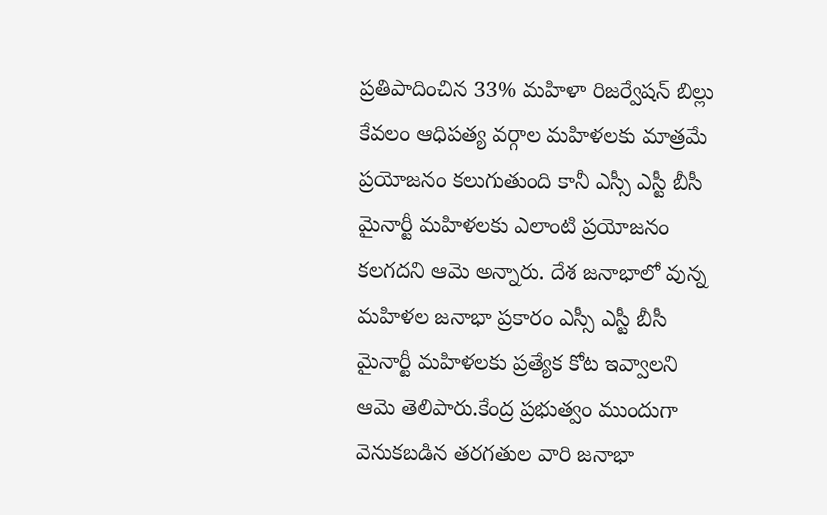ప్రతిపాదించిన 33% మహిళా రిజర్వేషన్ బిల్లు కేవలం ఆధిపత్య వర్గాల మహిళలకు మాత్రమే ప్రయోజనం కలుగుతుంది కానీ ఎస్సీ ఎస్టీ బీసీ మైనార్టీ మహిళలకు ఎలాంటి ప్రయోజనం కలగదని ఆమె అన్నారు. దేశ జనాభాలో వున్న మహిళల జనాభా ప్రకారం ఎస్సీ ఎస్టీ బీసీ మైనార్టీ మహిళలకు ప్రత్యేక కోట ఇవ్వాలని ఆమె తెలిపారు.కేంద్ర ప్రభుత్వం ముందుగా వెనుకబడిన తరగతుల వారి జనాభా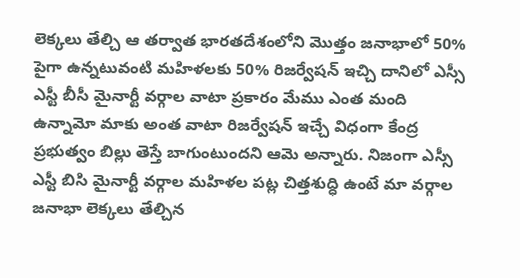లెక్కలు తేల్చి ఆ తర్వాత భారతదేశంలోని మొత్తం జనాభాలో 50% పైగా ఉన్నటువంటి మహిళలకు 50% రిజర్వేషన్ ఇచ్చి దానిలో ఎస్సీ ఎస్టీ బీసీ మైనార్టీ వర్గాల వాటా ప్రకారం మేము ఎంత మంది ఉన్నామో మాకు అంత వాటా రిజర్వేషన్ ఇచ్చే విధంగా కేంద్ర ప్రభుత్వం బిల్లు తెస్తే బాగుంటుందని ఆమె అన్నారు. నిజంగా ఎస్సీ ఎస్టీ బిసి మైనార్టీ వర్గాల మహిళల పట్ల చిత్తశుద్ధి ఉంటే మా వర్గాల జనాభా లెక్కలు తేల్చిన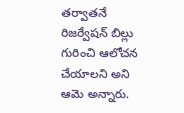తర్వాతనే రిజర్వేషన్ బిల్లు గురించి ఆలోచన చేయాలని అని ఆమె అన్నారు.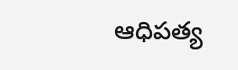ఆధిపత్య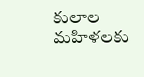కులాల మహిళలకు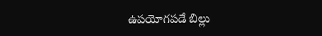ఉపయోగపడే బిల్లు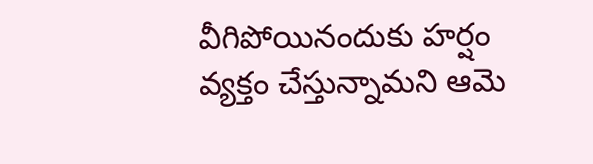వీగిపోయినందుకు హర్షం వ్యక్తం చేస్తున్నామని ఆమె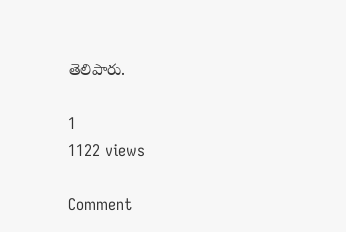తెలిపారు.

1
1122 views

Comment